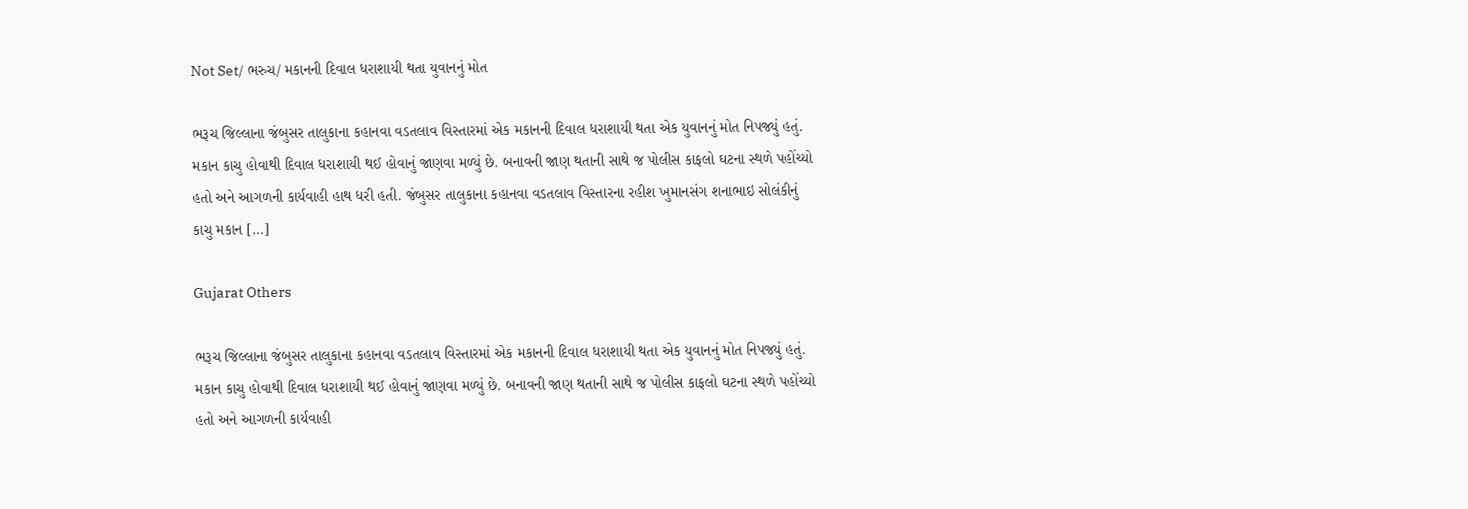Not Set/ ભરુચ/ મકાનની દિવાલ ધરાશાયી થતા યુવાનનું મોત

ભરૂચ જિલ્લાના જંબુસર તાલુકાના કહાનવા વડતલાવ વિસ્તારમાં એક મકાનની દિવાલ ધરાશાયી થતા એક યુવાનનું મોત નિપજ્યું હતું.  મકાન કાચુ હોવાથી દિવાલ ધરાશાયી થઈ હોવાનું જાણવા મળ્યું છે. બનાવની જાણ થતાની સાથે જ પોલીસ કાફલો ઘટના સ્થળે પહોંચ્યો હતો અને આગળની કાર્યવાહી હાથ ધરી હતી. જંબુસર તાલુકાના કહાનવા વડતલાવ વિસ્તારના રહીશ ખુમાનસંગ શનાભાઇ સોલંકીનું કાચુ મકાન […]

Gujarat Others

ભરૂચ જિલ્લાના જંબુસર તાલુકાના કહાનવા વડતલાવ વિસ્તારમાં એક મકાનની દિવાલ ધરાશાયી થતા એક યુવાનનું મોત નિપજ્યું હતું.  મકાન કાચુ હોવાથી દિવાલ ધરાશાયી થઈ હોવાનું જાણવા મળ્યું છે. બનાવની જાણ થતાની સાથે જ પોલીસ કાફલો ઘટના સ્થળે પહોંચ્યો હતો અને આગળની કાર્યવાહી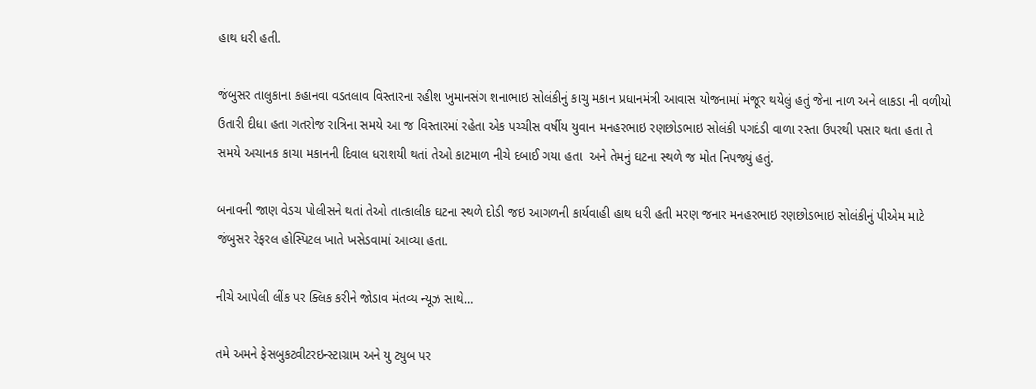હાથ ધરી હતી.

જંબુસર તાલુકાના કહાનવા વડતલાવ વિસ્તારના રહીશ ખુમાનસંગ શનાભાઇ સોલંકીનું કાચુ મકાન પ્રધાનમંત્રી આવાસ યોજનામાં મંજૂર થયેલું હતું જેના નાળ અને લાકડા ની વળીયો ઉતારી દીધા હતા ગતરોજ રાત્રિના સમયે આ જ વિસ્તારમાં રહેતા એક પચ્ચીસ વર્ષીય યુવાન મનહરભાઇ રણછોડભાઇ સોલંકી પગદંડી વાળા રસ્તા ઉપરથી પસાર થતા હતા તે સમયે અચાનક કાચા મકાનની દિવાલ ધરાશયી થતાં તેઓ કાટમાળ નીચે દબાઈ ગયા હતા  અને તેમનું ઘટના સ્થળે જ મોત નિપજ્યું હતું.

બનાવની જાણ વેડચ પોલીસને થતાં તેઓ તાત્કાલીક ઘટના સ્થળે દોડી જઇ આગળની કાર્યવાહી હાથ ધરી હતી મરણ જનાર મનહરભાઇ રણછોડભાઇ સોલંકીનું પીએમ માટે જંબુસર રેફરલ હોસ્પિટલ ખાતે ખસેડવામાં આવ્યા હતા.

નીચે આપેલી લીંક પર ક્લિક કરીને જોડાવ મંતવ્ય ન્યૂઝ સાથે…

તમે અમને ફેસબુકટ્વીટરઇન્સ્ટાગ્રામ અને યુ ટ્યુબ પર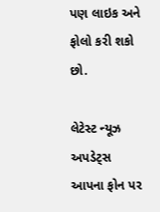પણ લાઇક અને ફોલો કરી શકો છો.

લેટેસ્ટ ન્યૂઝ અપડેટ્સ આપના ફોન પર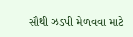સૌથી ઝડપી મેળવવા માટે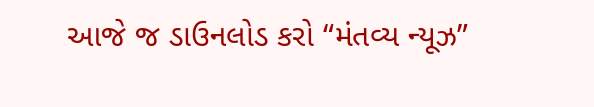આજે જ ડાઉનલોડ કરો “મંતવ્ય ન્યૂઝ”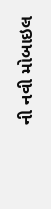ની નવી મોબાઇલ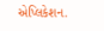એપ્લિકેશન.